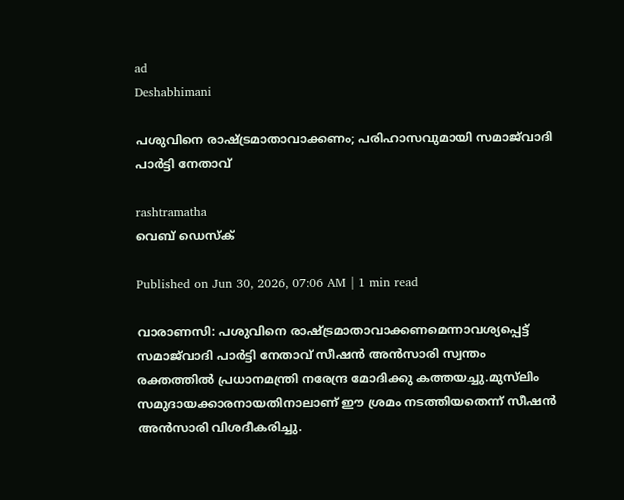ad
Deshabhimani

പശുവിനെ രാഷ്‌ട്രമാതാവാക്കണം; പരിഹാസവുമായി സമാജ്‌വാദി പാർട്ടി നേതാവ്

rashtramatha
വെബ് ഡെസ്ക്

Published on Jun 30, 2026, 07:06 AM | 1 min read

വാരാണസി: പശുവിനെ രാഷ്‌ട്രമാതാവാക്കണമെന്നാവശ്യപ്പെട്ട് സമാജ്‌വാദി പാർട്ടി നേതാവ് സീഷൻ അൻസാരി സ്വന്തം രക്തത്തിൽ പ്രധാനമന്ത്രി നരേന്ദ്ര മോദിക്കു കത്തയച്ചു.മുസ്‌ലിം സമുദായക്കാരനായതിനാലാണ് ഈ ശ്രമം നടത്തിയതെന്ന് സീഷൻ അൻസാരി വിശദീകരിച്ചു.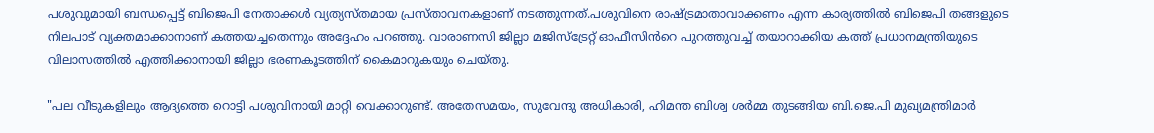പശുവുമായി ബന്ധപ്പെട്ട് ബിജെപി നേതാക്കൾ വ്യത്യസ്തമായ പ്രസ്താവനകളാണ് നടത്തുന്നത്.പശുവിനെ രാഷ്‌ട്രമാതാവാക്കണം എന്ന കാര്യത്തിൽ ബിജെപി തങ്ങളുടെ നിലപാട് വ്യക്തമാക്കാനാണ് കത്തയച്ചതെന്നും അദ്ദേഹം പറഞ്ഞു. വാരാണസി ജില്ലാ മജിസ്ട്രേറ്റ് ഓഫീസിൻറെ പുറത്തുവച്ച് തയാറാക്കിയ കത്ത് പ്രധാനമന്ത്രിയുടെ വിലാസത്തിൽ എത്തിക്കാനായി ജില്ലാ ഭരണകൂടത്തിന് കൈമാറുകയും ചെയ്തു.

"പല വീടുകളിലും ആദ്യത്തെ റൊട്ടി പശുവിനായി മാറ്റി വെക്കാറുണ്ട്. അതേസമയം, സുവേന്ദു അധികാരി, ഹിമന്ത ബിശ്വ ശർമ്മ തുടങ്ങിയ ബി.ജെ.പി മുഖ്യമന്ത്രിമാർ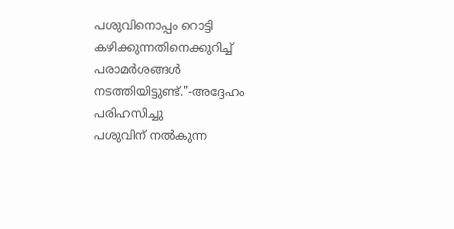പശുവിനൊപ്പം റൊട്ടി കഴിക്കുന്നതിനെക്കുറിച്ച് പരാമർശങ്ങൾ നടത്തിയിട്ടുണ്ട്."-അദ്ദേഹം പരിഹസിച്ചു
പശുവിന് നൽകുന്ന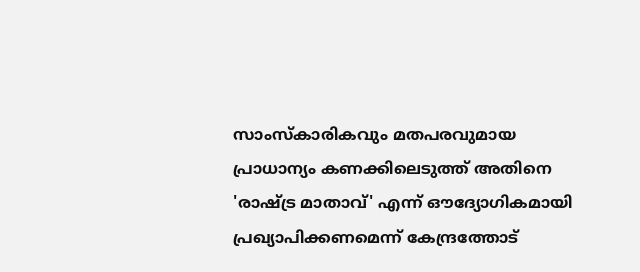സാംസ്കാരികവും മതപരവുമായ പ്രാധാന്യം കണക്കിലെടുത്ത് അതിനെ 'രാഷ്ട്ര മാതാവ്' എന്ന് ഔദ്യോഗികമായി പ്രഖ്യാപിക്കണമെന്ന് കേന്ദ്രത്തോട്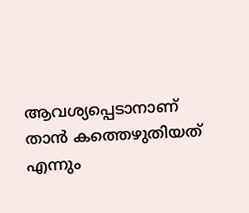ആവശ്യപ്പെടാനാണ് താൻ കത്തെഴുതിയത് എന്നും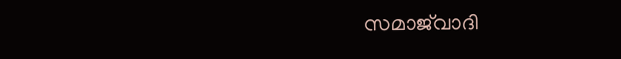സമാജ്‌വാദി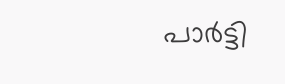പാർട്ടി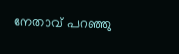നേതാവ് പറഞ്ഞു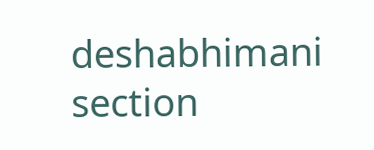deshabhimani section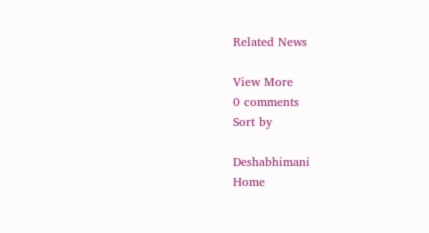Related News

View More
0 comments
Sort by

Deshabhimani
Home